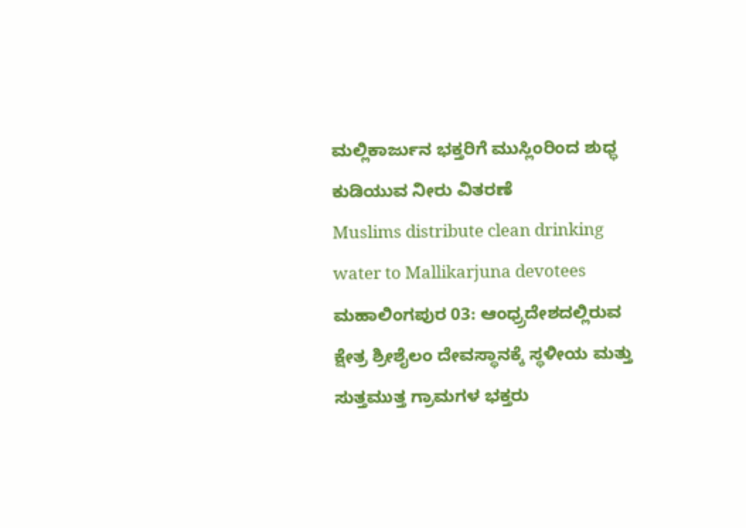ಮಲ್ಲಿಕಾರ್ಜುನ ಭಕ್ತರಿಗೆ ಮುಸ್ಲಿಂರಿಂದ ಶುಧ್ಧ ಕುಡಿಯುವ ನೀರು ವಿತರಣೆ
Muslims distribute clean drinking water to Mallikarjuna devotees
ಮಹಾಲಿಂಗಪುರ 03: ಆಂಧ್ರ್ರದೇಶದಲ್ಲಿರುವ ಕ್ಷೇತ್ರ ಶ್ರೀಶೈಲಂ ದೇವಸ್ಥಾನಕ್ಕೆ ಸ್ಥಳೀಯ ಮತ್ತು ಸುತ್ತಮುತ್ತ ಗ್ರಾಮಗಳ ಭಕ್ತರು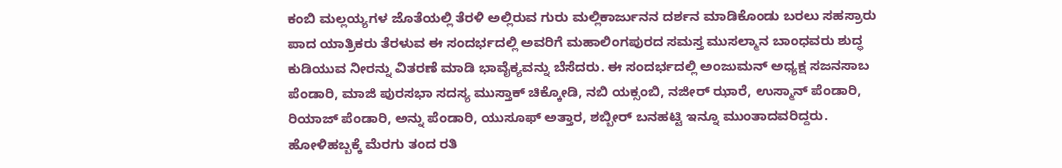ಕಂಬಿ ಮಲ್ಲಯ್ಯಗಳ ಜೊತೆಯಲ್ಲಿ ತೆರಳಿ ಅಲ್ಲಿರುವ ಗುರು ಮಲ್ಲಿಕಾರ್ಜುನನ ದರ್ಶನ ಮಾಡಿಕೊಂಡು ಬರಲು ಸಹಸ್ರಾರು ಪಾದ ಯಾತ್ರಿಕರು ತೆರಳುವ ಈ ಸಂದರ್ಭದಲ್ಲಿ ಅವರಿಗೆ ಮಹಾಲಿಂಗಪುರದ ಸಮಸ್ತ ಮುಸಲ್ಮಾನ ಬಾಂಧವರು ಶುದ್ಧ ಕುಡಿಯುವ ನೀರನ್ನು ವಿತರಣೆ ಮಾಡಿ ಭಾವೈಕ್ಯವನ್ನು ಬೆಸೆದರು. ಈ ಸಂದರ್ಭದಲ್ಲಿ ಅಂಜುಮನ್ ಅಧ್ಯಕ್ಷ ಸಜನಸಾಬ ಪೆಂಡಾರಿ, ಮಾಜಿ ಪುರಸಭಾ ಸದಸ್ಯ ಮುಸ್ತಾಕ್ ಚಿಕ್ಕೋಡಿ, ನಬಿ ಯಕ್ಸಂಬಿ, ನಜೀರ್ ಝಾರೆ, ಉಸ್ಮಾನ್ ಪೆಂಡಾರಿ, ರಿಯಾಜ್ ಪೆಂಡಾರಿ, ಅನ್ನು ಪೆಂಡಾರಿ, ಯುಸೂಫ್ ಅತ್ತಾರ, ಶಬ್ಬೀರ್ ಬನಹಟ್ಟಿ ಇನ್ನೂ ಮುಂತಾದವರಿದ್ದರು.
ಹೋಳಿಹಬ್ಬಕ್ಕೆ ಮೆರಗು ತಂದ ರತಿ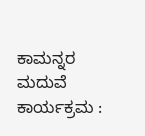ಕಾಮನ್ನರ ಮದುವೆ ಕಾರ್ಯಕ್ರಮ :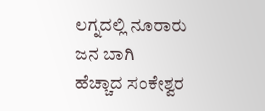ಲಗ್ನದಲ್ಲಿ ನೂರಾರು ಜನ ಬಾಗಿ
ಹೆಚ್ಚಾದ ಸಂಕೇಶ್ವರ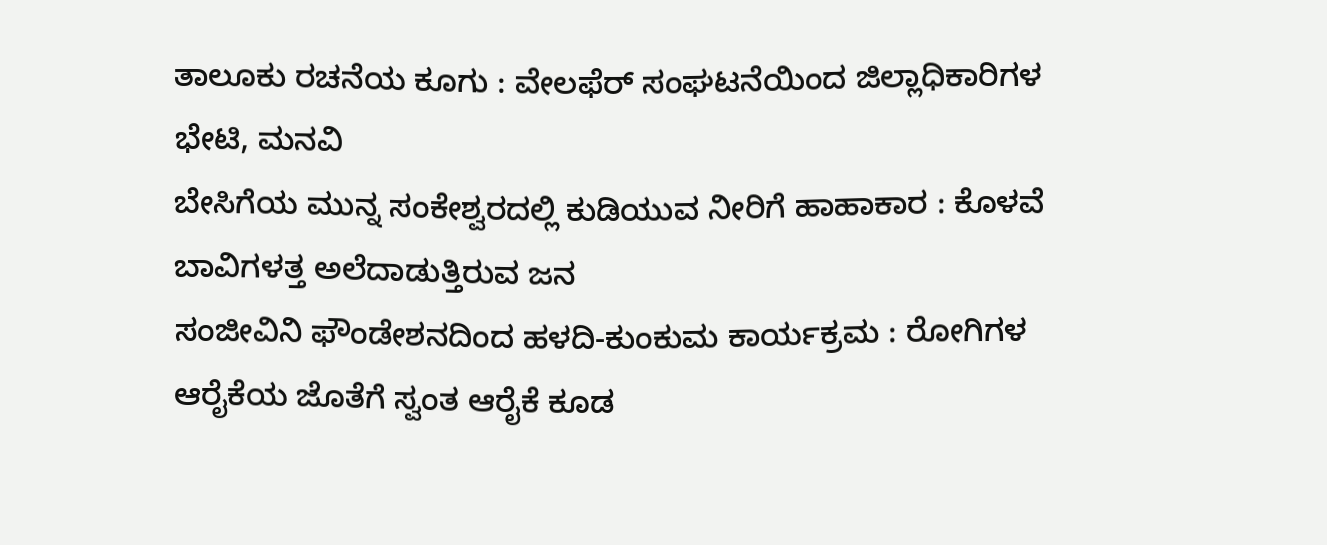ತಾಲೂಕು ರಚನೆಯ ಕೂಗು : ವೇಲಫೆರ್ ಸಂಘಟನೆಯಿಂದ ಜಿಲ್ಲಾಧಿಕಾರಿಗಳ ಭೇಟಿ, ಮನವಿ
ಬೇಸಿಗೆಯ ಮುನ್ನ ಸಂಕೇಶ್ವರದಲ್ಲಿ ಕುಡಿಯುವ ನೀರಿಗೆ ಹಾಹಾಕಾರ : ಕೊಳವೆ ಬಾವಿಗಳತ್ತ ಅಲೆದಾಡುತ್ತಿರುವ ಜನ
ಸಂಜೀವಿನಿ ಫೌಂಡೇಶನದಿಂದ ಹಳದಿ-ಕುಂಕುಮ ಕಾರ್ಯಕ್ರಮ : ರೋಗಿಗಳ ಆರೈಕೆಯ ಜೊತೆಗೆ ಸ್ವಂತ ಆರೈಕೆ ಕೂಡ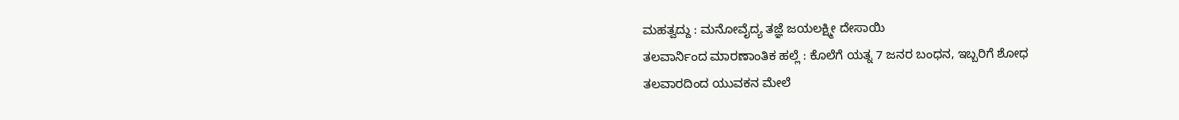ಮಹತ್ವದ್ದು : ಮನೋವೈದ್ಯ ತಜ್ಞೆ ಜಯಲಕ್ಷ್ಮೀ ದೇಸಾಯಿ
ತಲವಾರ್ನಿಂದ ಮಾರಣಾಂತಿಕ ಹಲ್ಲೆ : ಕೊಲೆಗೆ ಯತ್ನ 7 ಜನರ ಬಂಧನ, ಇಬ್ಬರಿಗೆ ಶೋಧ
ತಲವಾರದಿಂದ ಯುವಕನ ಮೇಲೆ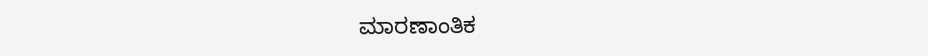ಮಾರಣಾಂತಿಕ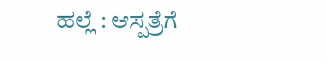ಹಲ್ಲೆ : ಆಸ್ಪತ್ರೆಗೆ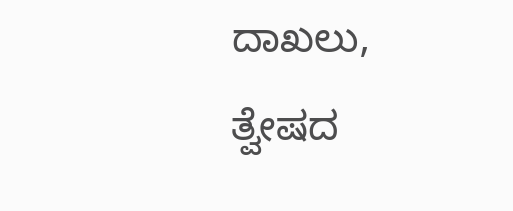ದಾಖಲು, ತ್ವೇಷದ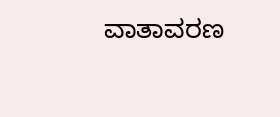ವಾತಾವರಣ